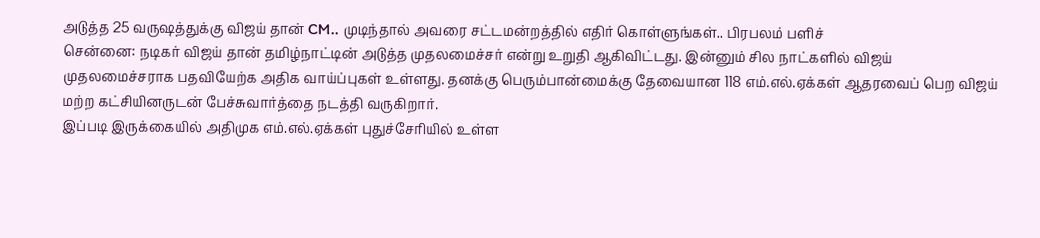அடுத்த 25 வருஷத்துக்கு விஜய் தான் CM.. முடிந்தால் அவரை சட்டமன்றத்தில் எதிர் கொள்ளுங்கள்.. பிரபலம் பளிச்
சென்னை: நடிகர் விஜய் தான் தமிழ்நாட்டின் அடுத்த முதலமைச்சர் என்று உறுதி ஆகிவிட்டது. இன்னும் சில நாட்களில் விஜய் முதலமைச்சராக பதவியேற்க அதிக வாய்ப்புகள் உள்ளது. தனக்கு பெரும்பான்மைக்கு தேவையான 118 எம்.எல்.ஏக்கள் ஆதரவைப் பெற விஜய் மற்ற கட்சியினருடன் பேச்சுவார்த்தை நடத்தி வருகிறார்.
இப்படி இருக்கையில் அதிமுக எம்.எல்.ஏக்கள் புதுச்சேரியில் உள்ள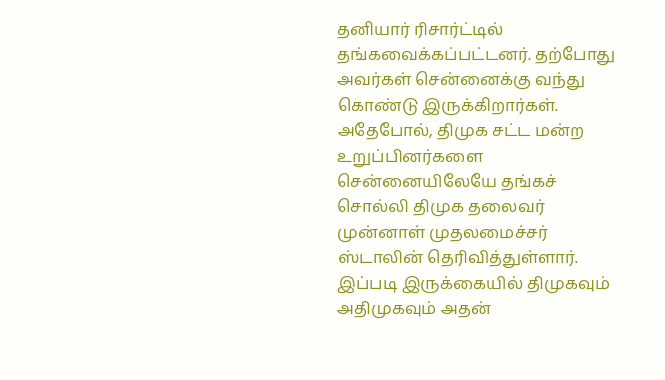தனியார் ரிசார்ட்டில் தங்கவைக்கப்பட்டனர். தற்போது அவர்கள் சென்னைக்கு வந்து கொண்டு இருக்கிறார்கள். அதேபோல், திமுக சட்ட மன்ற உறுப்பினர்களை சென்னையிலேயே தங்கச் சொல்லி திமுக தலைவர் முன்னாள் முதலமைச்சர் ஸ்டாலின் தெரிவித்துள்ளார். இப்படி இருக்கையில் திமுகவும் அதிமுகவும் அதன்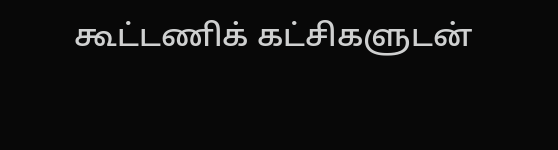கூட்டணிக் கட்சிகளுடன்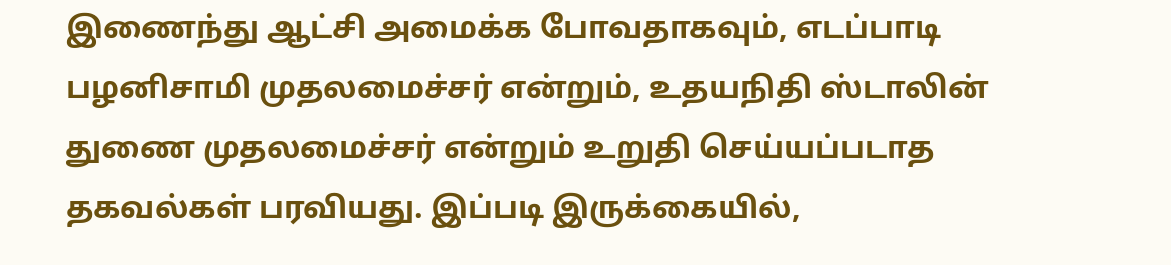இணைந்து ஆட்சி அமைக்க போவதாகவும், எடப்பாடி பழனிசாமி முதலமைச்சர் என்றும், உதயநிதி ஸ்டாலின் துணை முதலமைச்சர் என்றும் உறுதி செய்யப்படாத தகவல்கள் பரவியது. இப்படி இருக்கையில்,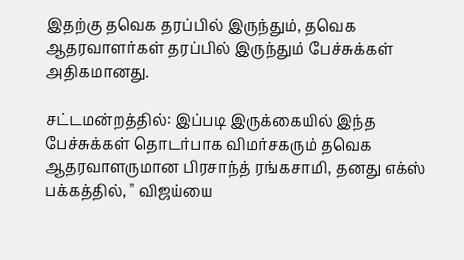இதற்கு தவெக தரப்பில் இருந்தும், தவெக ஆதரவாளர்கள் தரப்பில் இருந்தும் பேச்சுக்கள் அதிகமானது.

சட்டமன்றத்தில்: இப்படி இருக்கையில் இந்த பேச்சுக்கள் தொடர்பாக விமர்சகரும் தவெக ஆதரவாளருமான பிரசாந்த் ரங்கசாமி, தனது எக்ஸ் பக்கத்தில், " விஜய்யை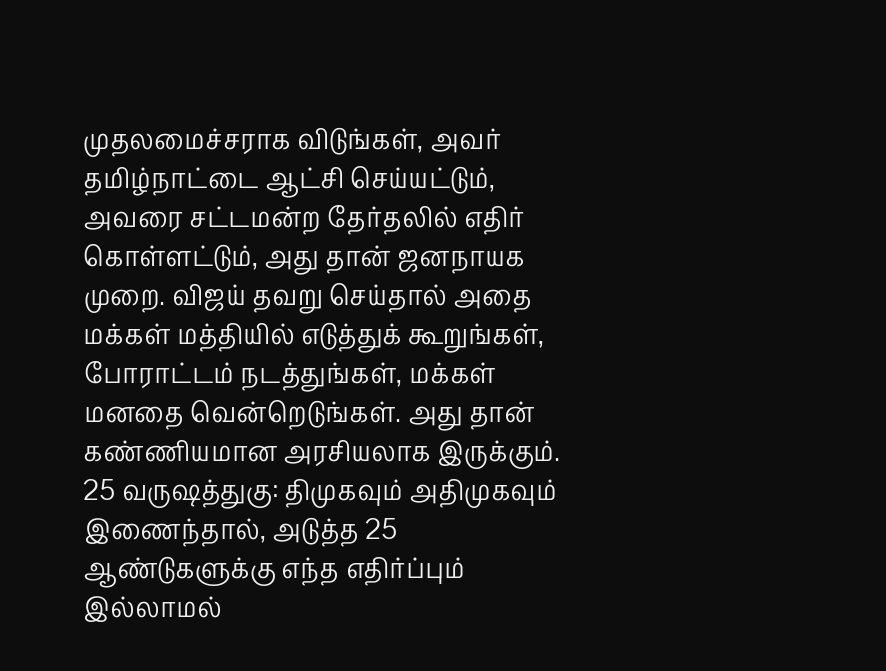முதலமைச்சராக விடுங்கள், அவர் தமிழ்நாட்டை ஆட்சி செய்யட்டும், அவரை சட்டமன்ற தேர்தலில் எதிர் கொள்ளட்டும், அது தான் ஜனநாயக முறை. விஜய் தவறு செய்தால் அதை மக்கள் மத்தியில் எடுத்துக் கூறுங்கள், போராட்டம் நடத்துங்கள், மக்கள் மனதை வென்றெடுங்கள். அது தான் கண்ணியமான அரசியலாக இருக்கும்.
25 வருஷத்துகு: திமுகவும் அதிமுகவும் இணைந்தால், அடுத்த 25 ஆண்டுகளுக்கு எந்த எதிர்ப்பும் இல்லாமல்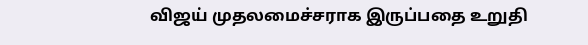விஜய் முதலமைச்சராக இருப்பதை உறுதி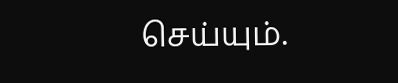செய்யும்.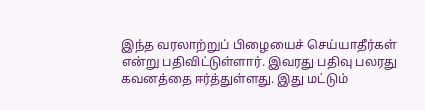இந்த வரலாற்றுப் பிழையைச் செய்யாதீர்கள் என்று பதிவிட்டுள்ளார். இவரது பதிவு பலரது கவனத்தை ஈர்த்துள்ளது. இது மட்டும்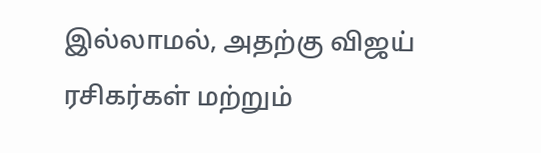இல்லாமல், அதற்கு விஜய் ரசிகர்கள் மற்றும்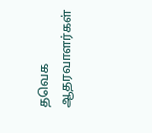தவெக ஆதரவாளர்கள்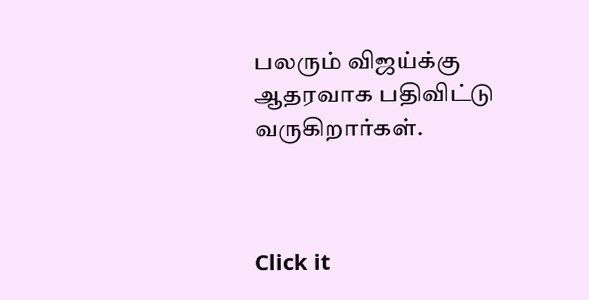பலரும் விஜய்க்கு ஆதரவாக பதிவிட்டு வருகிறார்கள்.



Click it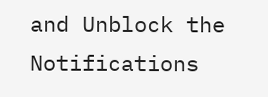and Unblock the Notifications